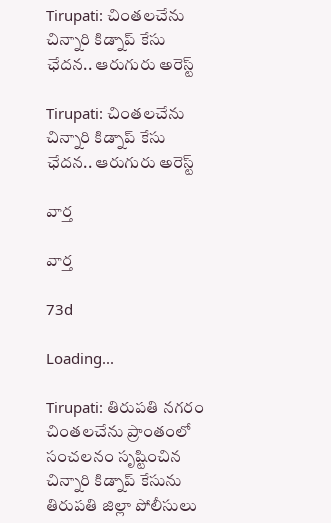Tirupati: చింతలచేను చిన్నారి కిడ్నాప్ కేసు ఛేదన.. ఆరుగురు అరెస్ట్

Tirupati: చింతలచేను చిన్నారి కిడ్నాప్ కేసు ఛేదన.. ఆరుగురు అరెస్ట్

వార్త

వార్త

73d

Loading...

Tirupati: తిరుపతి నగరం చింతలచేను ప్రాంతంలో సంచలనం సృష్టించిన చిన్నారి కిడ్నాప్ కేసును తిరుపతి జిల్లా పోలీసులు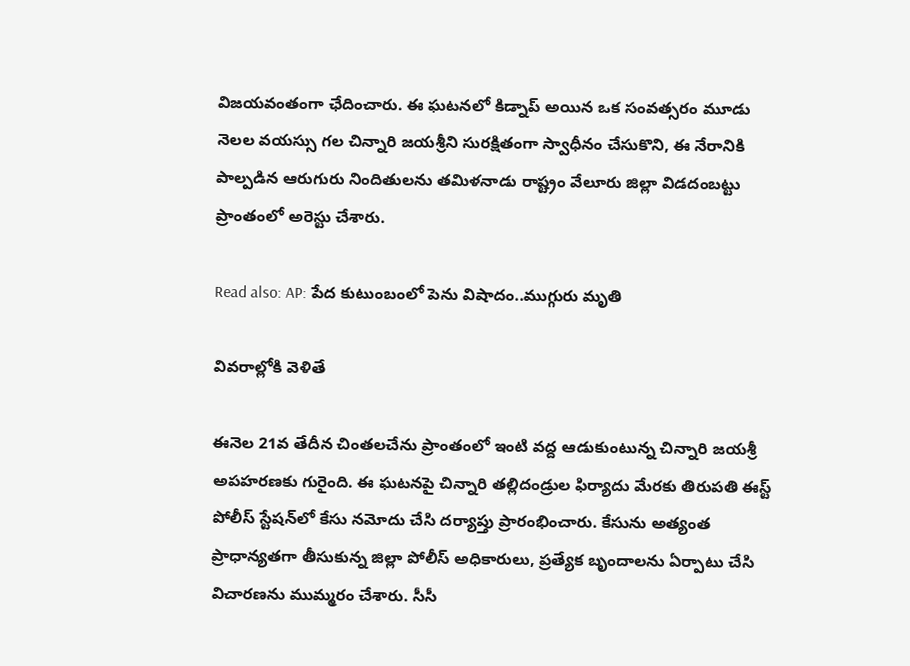విజయవంతంగా ఛేదించారు. ఈ ఘటనలో కిడ్నాప్ అయిన ఒక సంవత్సరం మూడు నెలల వయస్సు గల చిన్నారి జయశ్రీని సురక్షితంగా స్వాధీనం చేసుకొని, ఈ నేరానికి పాల్పడిన ఆరుగురు నిందితులను తమిళనాడు రాష్ట్రం వేలూరు జిల్లా విడదంబట్టు ప్రాంతంలో అరెస్టు చేశారు.

Read also: AP: పేద కుటుంబంలో పెను విషాదం..ముగ్గురు మృతి

వివరాల్లోకి వెళితే

ఈనెల 21వ తేదీన చింతలచేను ప్రాంతంలో ఇంటి వద్ద ఆడుకుంటున్న చిన్నారి జయశ్రీ అపహరణకు గురైంది. ఈ ఘటనపై చిన్నారి తల్లిదండ్రుల ఫిర్యాదు మేరకు తిరుపతి ఈస్ట్ పోలీస్ స్టేషన్‌లో కేసు నమోదు చేసి దర్యాప్తు ప్రారంభించారు. కేసును అత్యంత ప్రాధాన్యతగా తీసుకున్న జిల్లా పోలీస్ అధికారులు, ప్రత్యేక బృందాలను ఏర్పాటు చేసి విచారణను ముమ్మరం చేశారు. సీసీ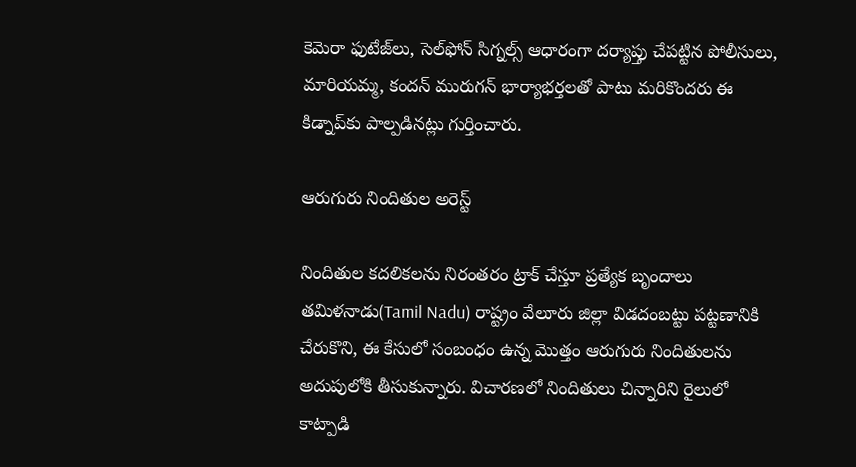కెమెరా ఫుటేజ్‌లు, సెల్‌ఫోన్ సిగ్నల్స్ ఆధారంగా దర్యాప్తు చేపట్టిన పోలీసులు, మారియమ్మ, కందన్ మురుగన్ భార్యాభర్తలతో పాటు మరికొందరు ఈ కిడ్నాప్‌కు పాల్పడినట్లు గుర్తించారు.

ఆరుగురు నిందితుల అరెస్ట్

నిందితుల కదలికలను నిరంతరం ట్రాక్ చేస్తూ ప్రత్యేక బృందాలు తమిళనాడు(Tamil Nadu) రాష్ట్రం వేలూరు జిల్లా విడదంబట్టు పట్టణానికి చేరుకొని, ఈ కేసులో సంబంధం ఉన్న మొత్తం ఆరుగురు నిందితులను అదుపులోకి తీసుకున్నారు. విచారణలో నిందితులు చిన్నారిని రైలులో కాట్పాడి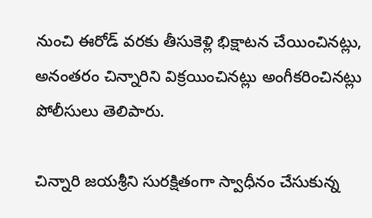నుంచి ఈరోడ్ వరకు తీసుకెళ్లి భిక్షాటన చేయించినట్లు, అనంతరం చిన్నారిని విక్రయించినట్లు అంగీకరించినట్లు పోలీసులు తెలిపారు.

చిన్నారి జయశ్రీని సురక్షితంగా స్వాధీనం చేసుకున్న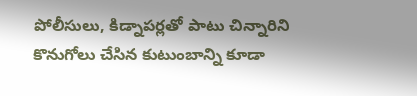పోలీసులు, కిడ్నాపర్లతో పాటు చిన్నారిని కొనుగోలు చేసిన కుటుంబాన్ని కూడా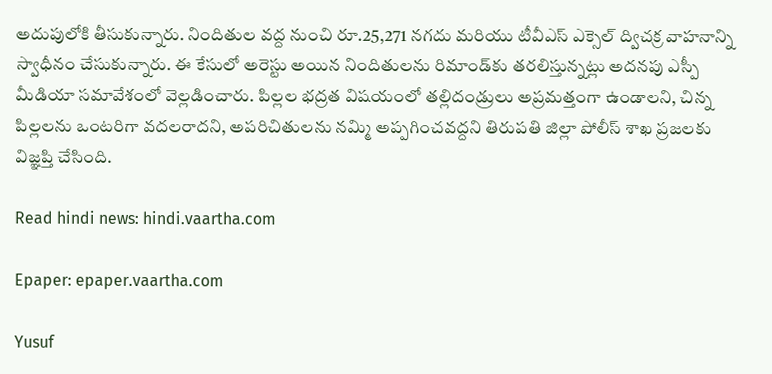అదుపులోకి తీసుకున్నారు. నిందితుల వద్ద నుంచి రూ.25,271 నగదు మరియు టీవీఎస్ ఎక్సెల్ ద్విచక్ర వాహనాన్ని స్వాధీనం చేసుకున్నారు. ఈ కేసులో అరెస్టు అయిన నిందితులను రిమాండ్‌కు తరలిస్తున్నట్లు అదనపు ఎస్పీ మీడియా సమావేశంలో వెల్లడించారు. పిల్లల భద్రత విషయంలో తల్లిదండ్రులు అప్రమత్తంగా ఉండాలని, చిన్న పిల్లలను ఒంటరిగా వదలరాదని, అపరిచితులను నమ్మి అప్పగించవద్దని తిరుపతి జిల్లా పోలీస్ శాఖ ప్రజలకు విజ్ఞప్తి చేసింది.

Read hindi news: hindi.vaartha.com

Epaper: epaper.vaartha.com

Yusuf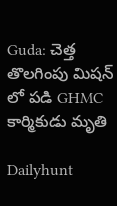Guda: చెత్త తొలగింపు మిషన్ లో పడి GHMC కార్మికుడు మృతి

Dailyhunt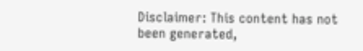Disclaimer: This content has not been generated,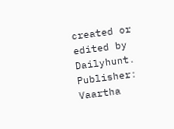created or edited by Dailyhunt. Publisher: Vaartha